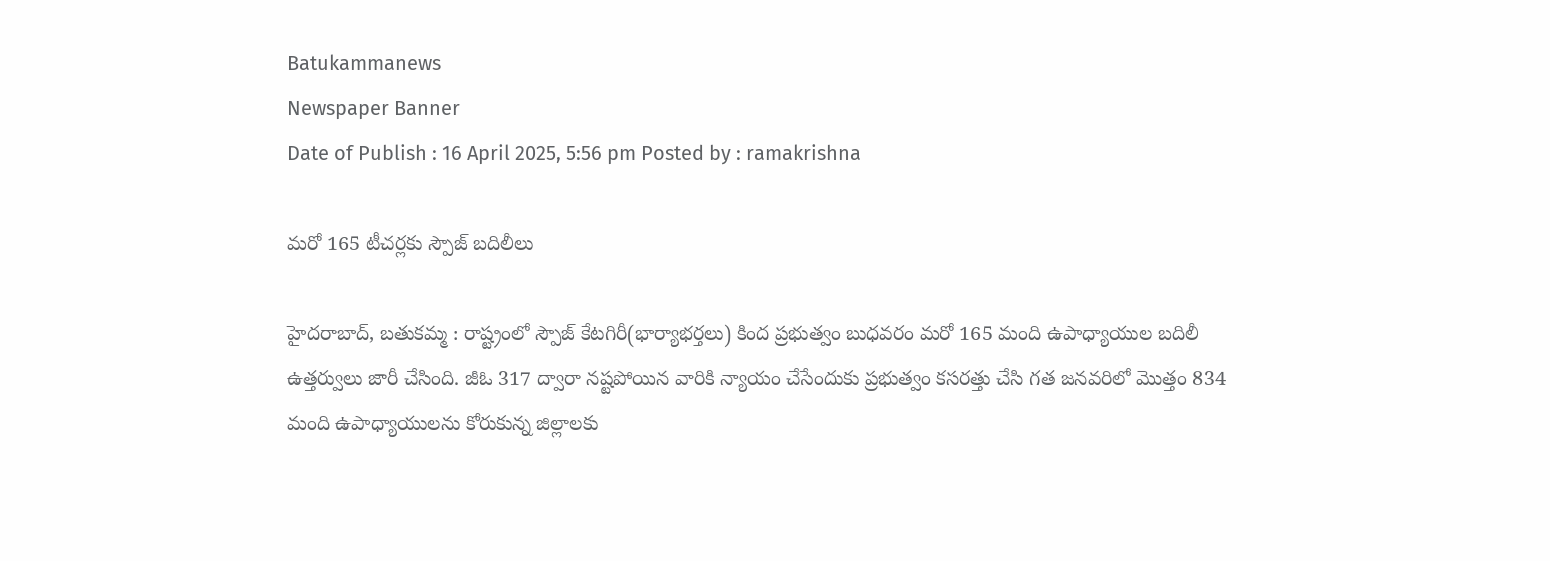Batukammanews
Newspaper Banner
Date of Publish : 16 April 2025, 5:56 pm Posted by : ramakrishna

మరో 165 టీచర్లకు స్పౌజ్ బదిలీలు

హైదరాబాద్, బతుకమ్మ : రాష్ట్రంలో స్పౌజ్ కేటగిరీ(భార్యాభర్తలు) కింద ప్రభుత్వం బుధవరం మరో 165 మంది ఉపాధ్యాయుల బదిలీ ఉత్తర్వులు జారీ చేసింది. జీఓ 317 ద్వారా నష్టపోయిన వారికి న్యాయం చేసేందుకు ప్రభుత్వం కసరత్తు చేసి గత జనవరిలో మొత్తం 834 మంది ఉపాధ్యాయులను కోరుకున్న జిల్లాలకు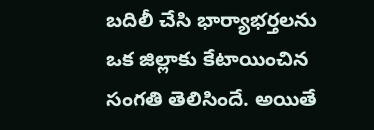బదిలీ చేసి భార్యాభర్తలను ఒక జిల్లాకు కేటాయించిన సంగతి తెలిసిందే. అయితే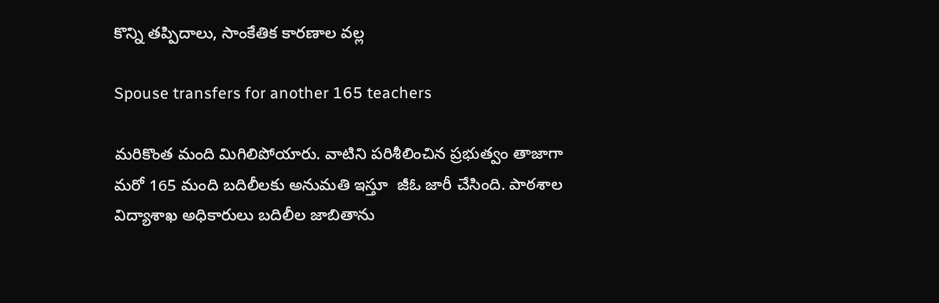కొన్ని తప్పిదాలు, సాంకేతిక కారణాల వల్ల

Spouse transfers for another 165 teachers

మరికొంత మంది మిగిలిపోయారు. వాటిని పరిశీలించిన ప్రభుత్వం తాజాగా మరో 165 మంది బదిలీలకు అనుమతి ఇస్తూ  జీఓ జారీ చేసింది. పాఠశాల విద్యాశాఖ అధికారులు బదిలీల జాబితాను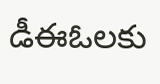డీఈఓలకు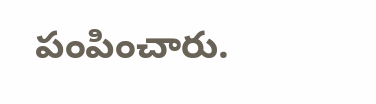పంపించారు.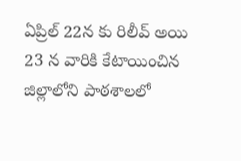ఏప్రిల్ 22న కు రిలీవ్ అయి 23 న వారికి కేటాయించిన జిల్లాలోని పాఠశాలలో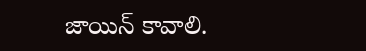జాయిన్ కావాలి.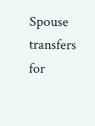Spouse transfers for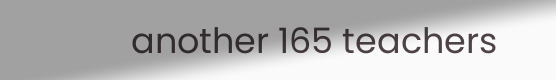another 165 teachers